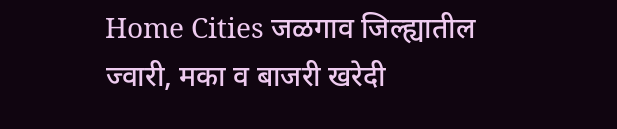Home Cities जळगाव जिल्ह्यातील ज्वारी, मका व बाजरी खरेदी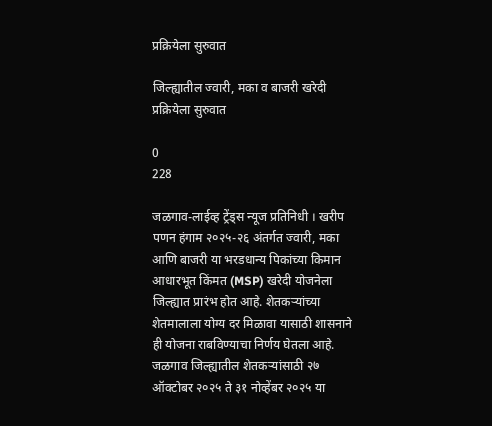प्रक्रियेला सुरुवात

जिल्ह्यातील ज्वारी, मका व बाजरी खरेदी प्रक्रियेला सुरुवात

0
228

जळगाव-लाईव्ह ट्रेंड्स न्यूज प्रतिनिधी । खरीप पणन हंगाम २०२५-२६ अंतर्गत ज्वारी, मका आणि बाजरी या भरडधान्य पिकांच्या किमान आधारभूत किंमत (MSP) खरेदी योजनेला जिल्ह्यात प्रारंभ होत आहे. शेतकऱ्यांच्या शेतमालाला योग्य दर मिळावा यासाठी शासनाने ही योजना राबविण्याचा निर्णय घेतला आहे. जळगाव जिल्ह्यातील शेतकऱ्यांसाठी २७ ऑक्टोबर २०२५ ते ३१ नोव्हेंबर २०२५ या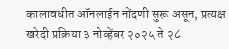कालावधीत ऑनलाईन नोंदणी सुरू असून, प्रत्यक्ष खरेदी प्रक्रिया ३ नोव्हेंबर २०२५ ते २८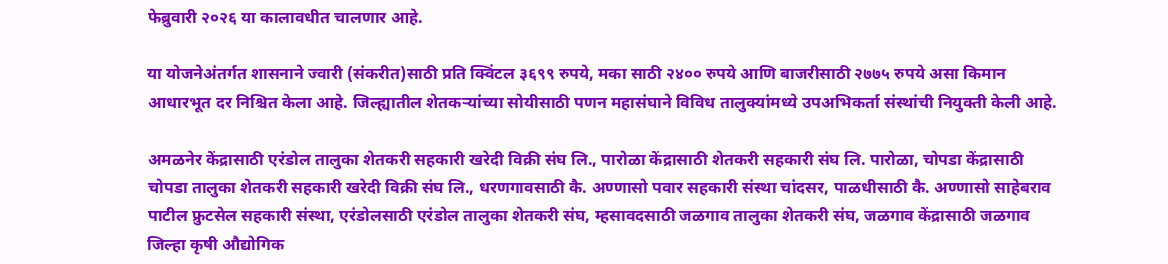फेब्रुवारी २०२६ या कालावधीत चालणार आहे.

या योजनेअंतर्गत शासनाने ज्वारी (संकरीत)साठी प्रति क्विंटल ३६९९ रुपये, मका साठी २४०० रुपये आणि बाजरीसाठी २७७५ रुपये असा किमान आधारभूत दर निश्चित केला आहे. जिल्ह्यातील शेतकऱ्यांच्या सोयीसाठी पणन महासंघाने विविध तालुक्यांमध्ये उपअभिकर्ता संस्थांची नियुक्ती केली आहे.

अमळनेर केंद्रासाठी एरंडोल तालुका शेतकरी सहकारी खरेदी विक्री संघ लि., पारोळा केंद्रासाठी शेतकरी सहकारी संघ लि. पारोळा, चोपडा केंद्रासाठी चोपडा तालुका शेतकरी सहकारी खरेदी विक्री संघ लि., धरणगावसाठी कै. अण्णासो पवार सहकारी संस्था चांदसर, पाळधीसाठी कै. अण्णासो साहेबराव पाटील फ्रुटसेल सहकारी संस्था, एरंडोलसाठी एरंडोल तालुका शेतकरी संघ, म्हसावदसाठी जळगाव तालुका शेतकरी संघ, जळगाव केंद्रासाठी जळगाव जिल्हा कृषी औद्योगिक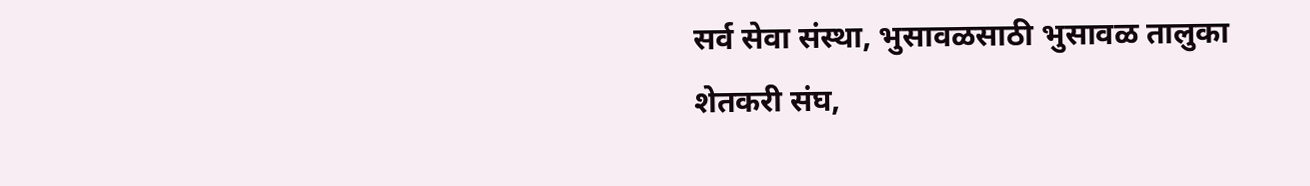सर्व सेवा संस्था, भुसावळसाठी भुसावळ तालुका शेतकरी संघ,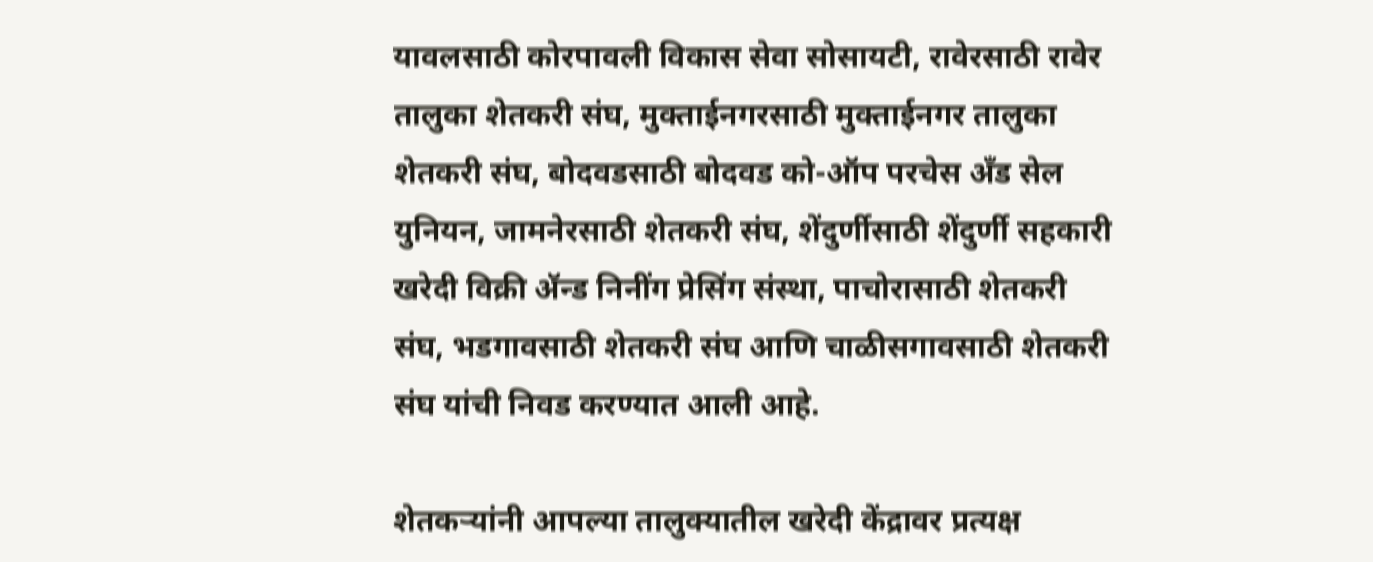यावलसाठी कोरपावली विकास सेवा सोसायटी, रावेरसाठी रावेर तालुका शेतकरी संघ, मुक्ताईनगरसाठी मुक्ताईनगर तालुका शेतकरी संघ, बोदवडसाठी बोदवड को-ऑप परचेस अँड सेल युनियन, जामनेरसाठी शेतकरी संघ, शेंदुर्णीसाठी शेंदुर्णी सहकारी खरेदी विक्री ॲन्ड निनींग प्रेसिंग संस्था, पाचोरासाठी शेतकरी संघ, भडगावसाठी शेतकरी संघ आणि चाळीसगावसाठी शेतकरी संघ यांची निवड करण्यात आली आहे.

शेतकऱ्यांनी आपल्या तालुक्यातील खरेदी केंद्रावर प्रत्यक्ष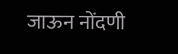जाऊन नोंदणी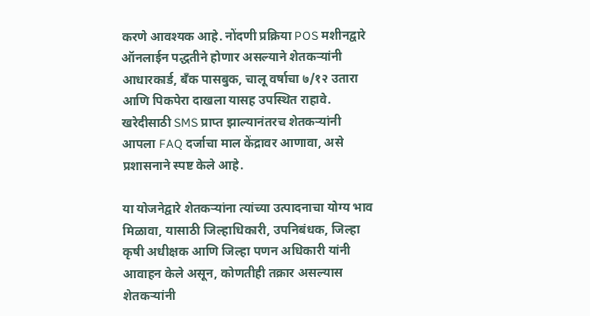करणे आवश्यक आहे. नोंदणी प्रक्रिया POS मशीनद्वारे ऑनलाईन पद्धतीने होणार असल्याने शेतकऱ्यांनी आधारकार्ड, बँक पासबुक, चालू वर्षाचा ७/१२ उतारा आणि पिकपेरा दाखला यासह उपस्थित राहावे. खरेदीसाठी SMS प्राप्त झाल्यानंतरच शेतकऱ्यांनी आपला FAQ दर्जाचा माल केंद्रावर आणावा, असे प्रशासनाने स्पष्ट केले आहे.

या योजनेद्वारे शेतकऱ्यांना त्यांच्या उत्पादनाचा योग्य भाव मिळावा, यासाठी जिल्हाधिकारी, उपनिबंधक, जिल्हा कृषी अधीक्षक आणि जिल्हा पणन अधिकारी यांनी आवाहन केले असून, कोणतीही तक्रार असल्यास शेतकऱ्यांनी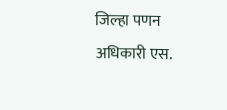जिल्हा पणन अधिकारी एस.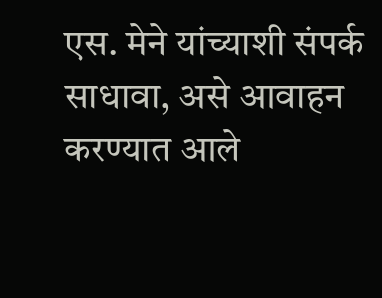एस. मेने यांच्याशी संपर्क साधावा, असे आवाहन करण्यात आले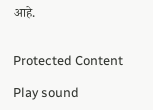आहे.


Protected Content

Play sound